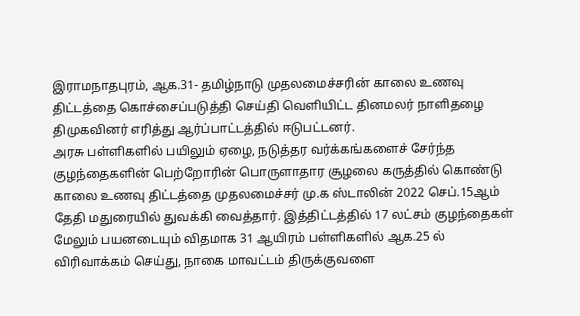இராமநாதபுரம், ஆக.31- தமிழ்நாடு முதலமைச்சரின் காலை உணவு திட்டத்தை கொச்சைப்படுத்தி செய்தி வெளியிட்ட தினமலர் நாளிதழை திமுகவினர் எரித்து ஆர்ப்பாட்டத்தில் ஈடுபட்டனர்.
அரசு பள்ளிகளில் பயிலும் ஏழை, நடுத்தர வர்க்கங்களைச் சேர்ந்த குழந்தைகளின் பெற்றோரின் பொருளாதார சூழலை கருத்தில் கொண்டு காலை உணவு திட்டத்தை முதலமைச்சர் மு.க ஸ்டாலின் 2022 செப்.15ஆம் தேதி மதுரையில் துவக்கி வைத்தார். இத்திட்டத்தில் 17 லட்சம் குழந்தைகள் மேலும் பயனடையும் விதமாக 31 ஆயிரம் பள்ளிகளில் ஆக.25 ல் விரிவாக்கம் செய்து, நாகை மாவட்டம் திருக்குவளை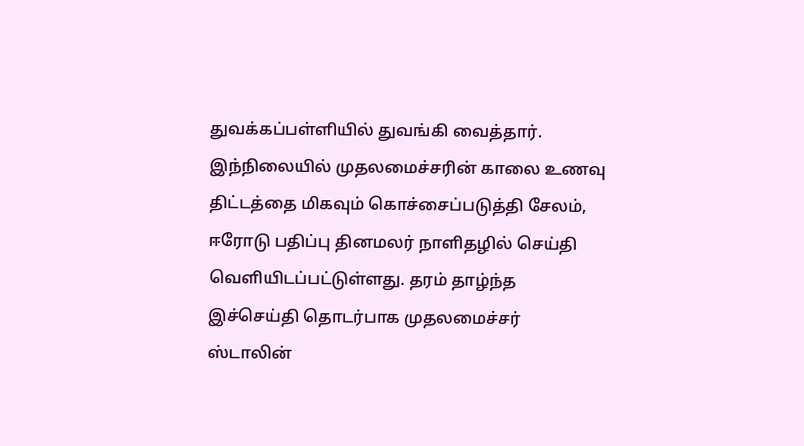துவக்கப்பள்ளியில் துவங்கி வைத்தார். இந்நிலையில் முதலமைச்சரின் காலை உணவு திட்டத்தை மிகவும் கொச்சைப்படுத்தி சேலம், ஈரோடு பதிப்பு தினமலர் நாளிதழில் செய்தி வெளியிடப்பட்டுள்ளது. தரம் தாழ்ந்த இச்செய்தி தொடர்பாக முதலமைச்சர் ஸ்டாலின்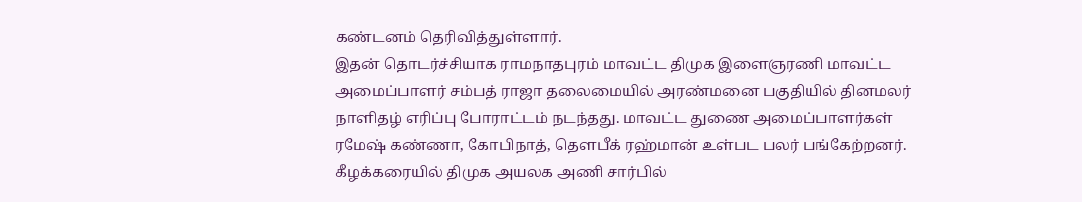கண்டனம் தெரிவித்துள்ளார்.
இதன் தொடர்ச்சியாக ராமநாதபுரம் மாவட்ட திமுக இளைஞரணி மாவட்ட அமைப்பாளர் சம்பத் ராஜா தலைமையில் அரண்மனை பகுதியில் தினமலர் நாளிதழ் எரிப்பு போராட்டம் நடந்தது. மாவட்ட துணை அமைப்பாளர்கள் ரமேஷ் கண்ணா, கோபிநாத், தௌபீக் ரஹ்மான் உள்பட பலர் பங்கேற்றனர்.
கீழக்கரையில் திமுக அயலக அணி சார்பில்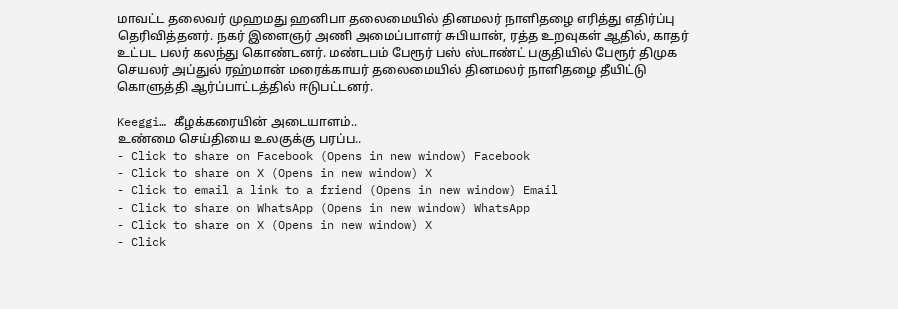மாவட்ட தலைவர் முஹமது ஹனிபா தலைமையில் தினமலர் நாளிதழை எரித்து எதிர்ப்பு தெரிவித்தனர். நகர் இளைஞர் அணி அமைப்பாளர் சுபியான், ரத்த உறவுகள் ஆதில், காதர் உட்பட பலர் கலந்து கொண்டனர். மண்டபம் பேரூர் பஸ் ஸ்டாண்ட் பகுதியில் பேரூர் திமுக செயலர் அப்துல் ரஹ்மான் மரைக்காயர் தலைமையில் தினமலர் நாளிதழை தீயிட்டு கொளுத்தி ஆர்ப்பாட்டத்தில் ஈடுபட்டனர்.

Keeggi… கீழக்கரையின் அடையாளம்..
உண்மை செய்தியை உலகுக்கு பரப்ப..
- Click to share on Facebook (Opens in new window) Facebook
- Click to share on X (Opens in new window) X
- Click to email a link to a friend (Opens in new window) Email
- Click to share on WhatsApp (Opens in new window) WhatsApp
- Click to share on X (Opens in new window) X
- Click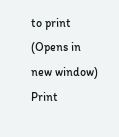to print (Opens in new window) Print